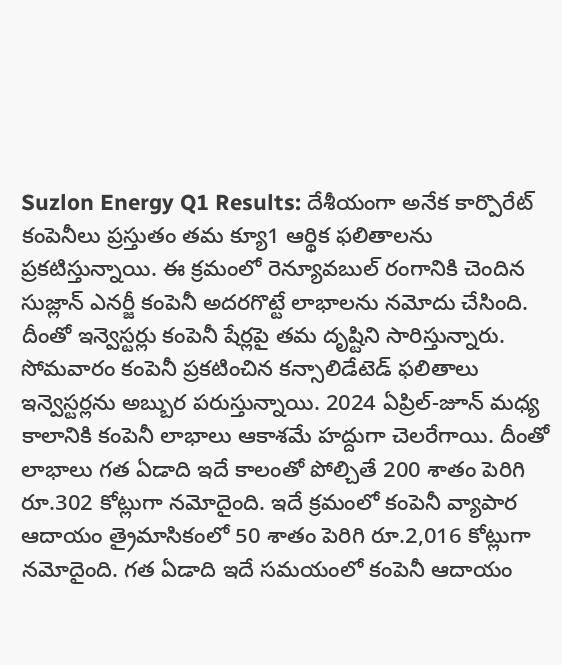Suzlon Energy Q1 Results: దేశీయంగా అనేక కార్పొరేట్ కంపెనీలు ప్రస్తుతం తమ క్యూ1 ఆర్థిక ఫలితాలను ప్రకటిస్తున్నాయి. ఈ క్రమంలో రెన్యూవబుల్ రంగానికి చెందిన సుజ్లాన్ ఎనర్జీ కంపెనీ అదరగొట్టే లాభాలను నమోదు చేసింది. దీంతో ఇన్వెస్టర్లు కంపెనీ షేర్లపై తమ దృష్టిని సారిస్తున్నారు.
సోమవారం కంపెనీ ప్రకటించిన కన్సాలిడేటెడ్ ఫలితాలు ఇన్వెస్టర్లను అబ్బుర పరుస్తున్నాయి. 2024 ఏప్రిల్-జూన్ మధ్య కాలానికి కంపెనీ లాభాలు ఆకాశమే హద్దుగా చెలరేగాయి. దీంతో లాభాలు గత ఏడాది ఇదే కాలంతో పోల్చితే 200 శాతం పెరిగి రూ.302 కోట్లుగా నమోదైంది. ఇదే క్రమంలో కంపెనీ వ్యాపార ఆదాయం త్రైమాసికంలో 50 శాతం పెరిగి రూ.2,016 కోట్లుగా నమోదైంది. గత ఏడాది ఇదే సమయంలో కంపెనీ ఆదాయం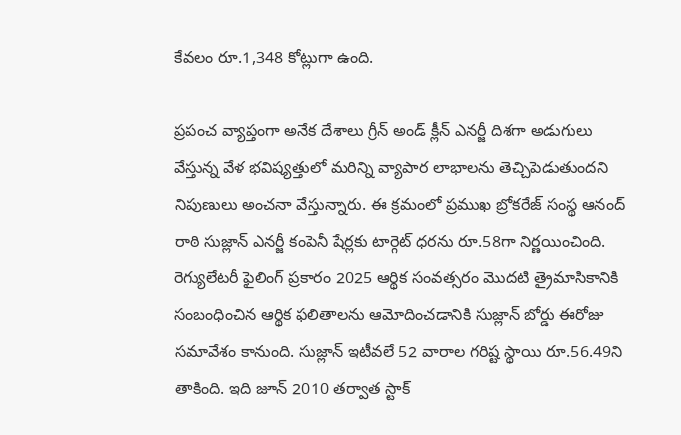కేవలం రూ.1,348 కోట్లుగా ఉంది.

ప్రపంచ వ్యాప్తంగా అనేక దేశాలు గ్రీన్ అండ్ క్లీన్ ఎనర్జీ దిశగా అడుగులు వేస్తున్న వేళ భవిష్యత్తులో మరిన్ని వ్యాపార లాభాలను తెచ్చిపెడుతుందని నిపుణులు అంచనా వేస్తున్నారు. ఈ క్రమంలో ప్రముఖ బ్రోకరేజ్ సంస్థ ఆనంద్ రాఠి సుజ్లాన్ ఎనర్జీ కంపెనీ షేర్లకు టార్గెట్ ధరను రూ.58గా నిర్ణయించింది. రెగ్యులేటరీ ఫైలింగ్ ప్రకారం 2025 ఆర్థిక సంవత్సరం మొదటి త్రైమాసికానికి సంబంధించిన ఆర్థిక ఫలితాలను ఆమోదించడానికి సుజ్లాన్ బోర్డు ఈరోజు సమావేశం కానుంది. సుజ్లాన్ ఇటీవలే 52 వారాల గరిష్ట స్థాయి రూ.56.49ని తాకింది. ఇది జూన్ 2010 తర్వాత స్టాక్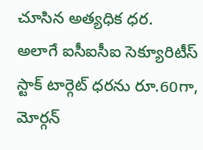చూసిన అత్యధిక ధర.
అలాగే ఐసీఐసీఐ సెక్యూరిటీస్ స్టాక్ టార్గెట్ ధరను రూ.60గా, మోర్గన్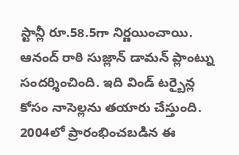స్టాన్లీ రూ.58.5గా నిర్ణయించాయి. ఆనంద్ రాఠి సుజ్లాన్ డామన్ ప్లాంట్ను సందర్శించింది. ఇది విండ్ టర్బైన్ల కోసం నాసెల్లను తయారు చేస్తుంది. 2004లో ప్రారంభించబడిన ఈ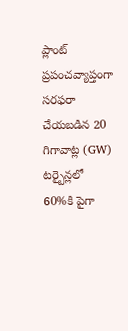ప్లాంట్ ప్రపంచవ్యాప్తంగా సరఫరా చేయబడిన 20 గిగావాట్ల (GW) టర్బైన్లలో 60%కి పైగా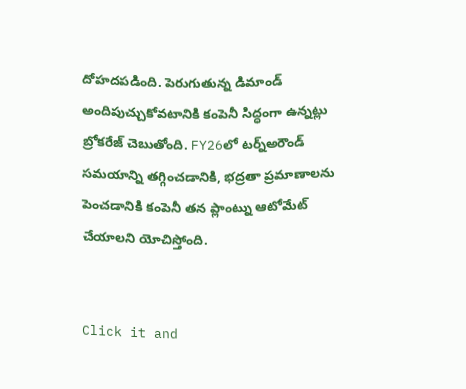దోహదపడింది. పెరుగుతున్న డిమాండ్ అందిపుచ్చుకోవటానికి కంపెనీ సిద్ధంగా ఉన్నట్లు బ్రోకరేజ్ చెబుతోంది. FY26లో టర్న్అరౌండ్ సమయాన్ని తగ్గించడానికి, భద్రతా ప్రమాణాలను పెంచడానికి కంపెనీ తన ప్లాంట్ను ఆటోమేట్ చేయాలని యోచిస్తోంది.


Click it and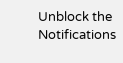Unblock the Notifications